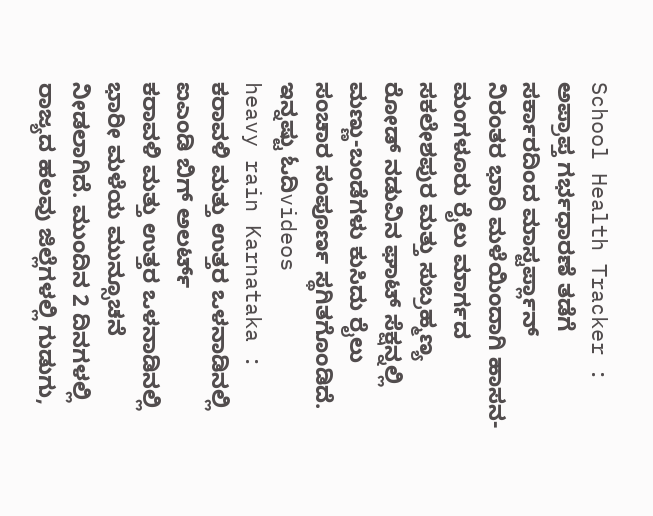School Health Tracker : ಅಪ್ರಾಪ್ತ ಗರ್ಭಧಾರಣೆ ತಡೆಗೆ ಸರ್ಕಾರದಿಂದ ಮಾಸ್ಟರ್ಪ್ಲಾನ್
ನಿರಂತರ ಭಾರಿ ಮಳೆಯಿಂದಾಗಿ ಹಾಸನ-ಮಂಗಳೂರು ರೈಲು ಮಾರ್ಗದ ಸಕಲೇಶಪುರ ಮತ್ತು ಸುಬ್ರಹ್ಮಣ್ಯ ರೋಡ್ ನಡುವಿನ ಘಾಟ್ ಸೆಕ್ಷನ್ನಲ್ಲಿ ಮಣ್ಣು-ಬಂಡೆಗಳು ಕುಸಿದು ರೈಲು ಸಂಚಾರ ಸಂಪೂರ್ಣ ಸ್ಥಗಿತಗೊಂಡಿದೆ.
ಇನ್ನಷ್ಟು ಓದಿvideos
heavy rain Karnataka : ಕರಾವಳಿ ಮತ್ತು ಉತ್ತರ ಒಳನಾಡಿನಲ್ಲಿ ಐಎಂಡಿ ಬಿಗ್ ಅಲರ್ಟ್
ಕರಾವಳಿ ಮತ್ತು ಉತ್ತರ ಒಳನಾಡಿನಲ್ಲಿ ಭಾರೀ ಮಳೆಯ ಮುನ್ಸೂಚನೆ ನೀಡಲಾಗಿದೆ. ಮುಂದಿನ 2 ದಿನಗಳಲ್ಲಿ ರಾಜ್ಯದ ಹಲವು ಜಿಲ್ಲೆಗಳಲ್ಲಿ ಗುಡುಗು,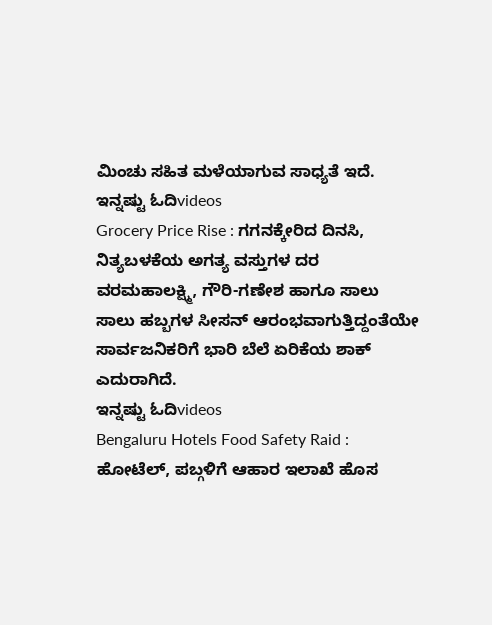ಮಿಂಚು ಸಹಿತ ಮಳೆಯಾಗುವ ಸಾಧ್ಯತೆ ಇದೆ.
ಇನ್ನಷ್ಟು ಓದಿvideos
Grocery Price Rise : ಗಗನಕ್ಕೇರಿದ ದಿನಸಿ, ನಿತ್ಯಬಳಕೆಯ ಅಗತ್ಯ ವಸ್ತುಗಳ ದರ
ವರಮಹಾಲಕ್ಷ್ಮಿ, ಗೌರಿ-ಗಣೇಶ ಹಾಗೂ ಸಾಲು ಸಾಲು ಹಬ್ಬಗಳ ಸೀಸನ್ ಆರಂಭವಾಗುತ್ತಿದ್ದಂತೆಯೇ ಸಾರ್ವಜನಿಕರಿಗೆ ಭಾರಿ ಬೆಲೆ ಏರಿಕೆಯ ಶಾಕ್ ಎದುರಾಗಿದೆ.
ಇನ್ನಷ್ಟು ಓದಿvideos
Bengaluru Hotels Food Safety Raid : ಹೋಟೆಲ್, ಪಬ್ಗಳಿಗೆ ಆಹಾರ ಇಲಾಖೆ ಹೊಸ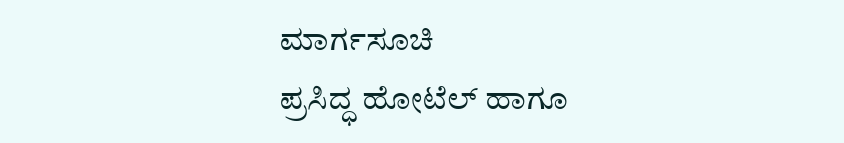ಮಾರ್ಗಸೂಚಿ
ಪ್ರಸಿದ್ಧ ಹೋಟೆಲ್ ಹಾಗೂ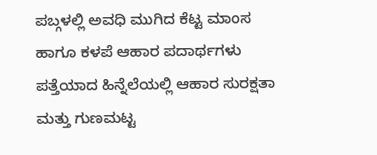ಪಬ್ಗಳಲ್ಲಿ ಅವಧಿ ಮುಗಿದ ಕೆಟ್ಟ ಮಾಂಸ ಹಾಗೂ ಕಳಪೆ ಆಹಾರ ಪದಾರ್ಥಗಳು ಪತ್ತೆಯಾದ ಹಿನ್ನೆಲೆಯಲ್ಲಿ ಆಹಾರ ಸುರಕ್ಷತಾ ಮತ್ತು ಗುಣಮಟ್ಟ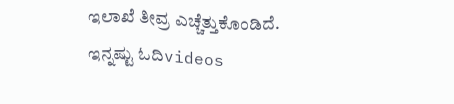ಇಲಾಖೆ ತೀವ್ರ ಎಚ್ಚೆತ್ತುಕೊಂಡಿದೆ.
ಇನ್ನಷ್ಟು ಓದಿvideos